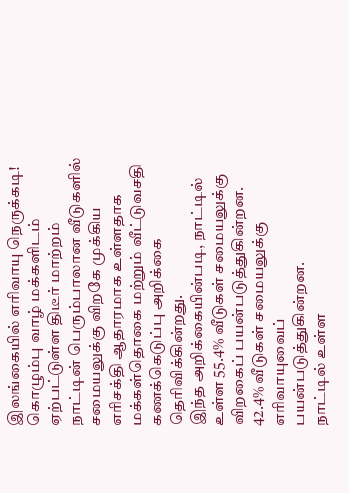இலங்கையில் எரிவாயு நெருக்கடி! கொழும்பு வாழ் மக்களிடம் ஏற்பட்டுள்ள திடீர் மாற்றம்
நாட்டின் பெரும்பாலான வீடுகளில் சமையலுக்கு விறகே முக்கிய எரிசக்தி ஆதாரமாக உள்ளதாக மக்கள்தொகை மற்றும் வீட்டுவசதி கணக்கெடுப்பு அறிக்கை தெரிவிக்கின்றது.
இந்த அறிக்கையின்படி, நாட்டில் உள்ள 55.4% வீடுகள் சமையலுக்கு விறகைப் பயன்படுத்துகின்றன. 42.4% வீடுகள் சமையலுக்கு எரிவாயுவைப் பயன்படுத்துகின்றன.
நாட்டில் உள்ள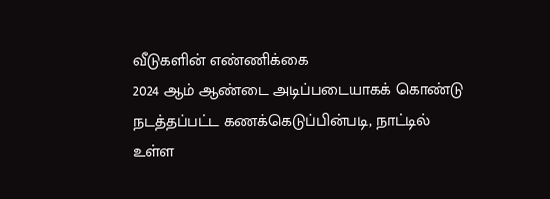வீடுகளின் எண்ணிக்கை
2024 ஆம் ஆண்டை அடிப்படையாகக் கொண்டு நடத்தப்பட்ட கணக்கெடுப்பின்படி, நாட்டில் உள்ள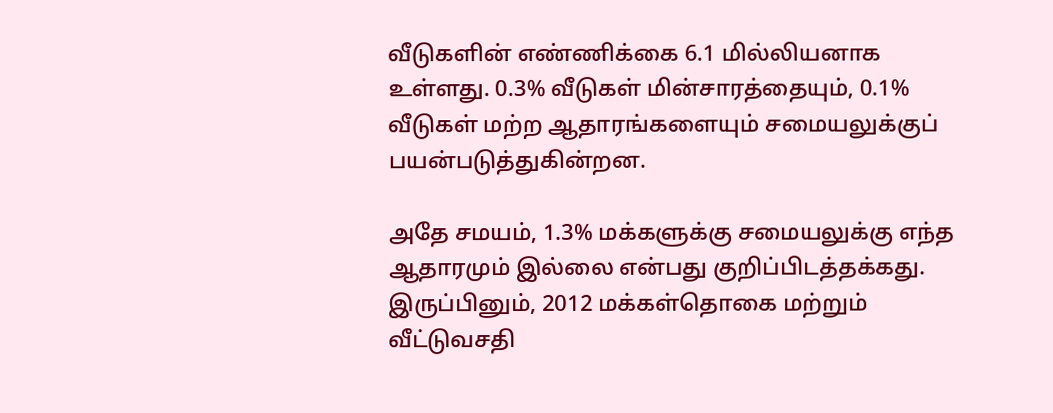வீடுகளின் எண்ணிக்கை 6.1 மில்லியனாக உள்ளது. 0.3% வீடுகள் மின்சாரத்தையும், 0.1% வீடுகள் மற்ற ஆதாரங்களையும் சமையலுக்குப் பயன்படுத்துகின்றன.

அதே சமயம், 1.3% மக்களுக்கு சமையலுக்கு எந்த ஆதாரமும் இல்லை என்பது குறிப்பிடத்தக்கது.
இருப்பினும், 2012 மக்கள்தொகை மற்றும் வீட்டுவசதி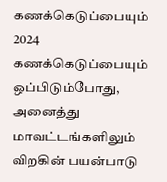கணக்கெடுப்பையும் 2024 கணக்கெடுப்பையும் ஒப்பிடும்போது, அனைத்து மாவட்டங்களிலும் விறகின் பயன்பாடு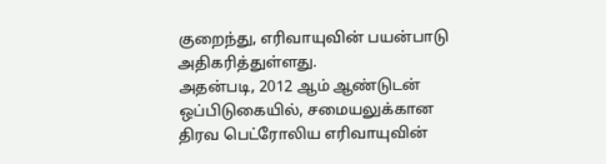குறைந்து, எரிவாயுவின் பயன்பாடு அதிகரித்துள்ளது.
அதன்படி, 2012 ஆம் ஆண்டுடன் ஒப்பிடுகையில், சமையலுக்கான திரவ பெட்ரோலிய எரிவாயுவின்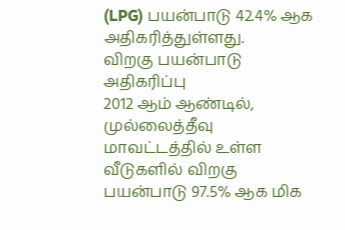(LPG) பயன்பாடு 42.4% ஆக அதிகரித்துள்ளது.
விறகு பயன்பாடு அதிகரிப்பு
2012 ஆம் ஆண்டில், முல்லைத்தீவு மாவட்டத்தில் உள்ள வீடுகளில் விறகு பயன்பாடு 97.5% ஆக மிக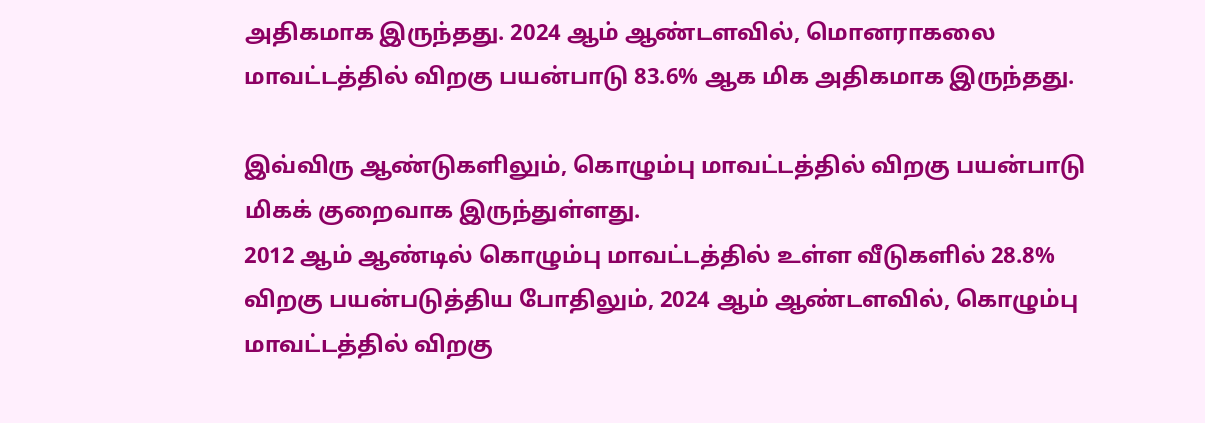அதிகமாக இருந்தது. 2024 ஆம் ஆண்டளவில், மொனராகலை மாவட்டத்தில் விறகு பயன்பாடு 83.6% ஆக மிக அதிகமாக இருந்தது.

இவ்விரு ஆண்டுகளிலும், கொழும்பு மாவட்டத்தில் விறகு பயன்பாடு மிகக் குறைவாக இருந்துள்ளது.
2012 ஆம் ஆண்டில் கொழும்பு மாவட்டத்தில் உள்ள வீடுகளில் 28.8% விறகு பயன்படுத்திய போதிலும், 2024 ஆம் ஆண்டளவில், கொழும்பு மாவட்டத்தில் விறகு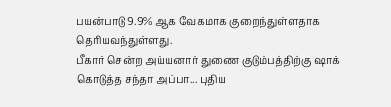பயன்பாடு 9.9% ஆக வேகமாக குறைந்துள்ளதாக தெரியவந்துள்ளது.
பீகார் சென்ற அய்யனார் துணை குடும்பத்திற்கு ஷாக் கொடுத்த சந்தா அப்பா... புதிய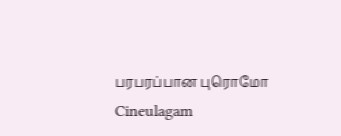பரபரப்பான புரொமோ Cineulagam